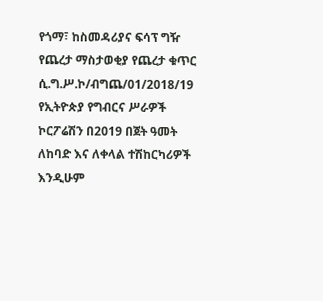የጎማ፣ ከስመዳሪያና ፍሳፕ ግዥ የጨረታ ማስታወቂያ የጨረታ ቁጥር ሲ.ግ.ሥ.ኮ/ብግጨ/01/2018/19
የኢትዮጵያ የግብርና ሥራዎች ኮርፖሬሽን በ2019 በጀት ዓመት ለከባድ እና ለቀላል ተሽከርካሪዎች እንዲሁም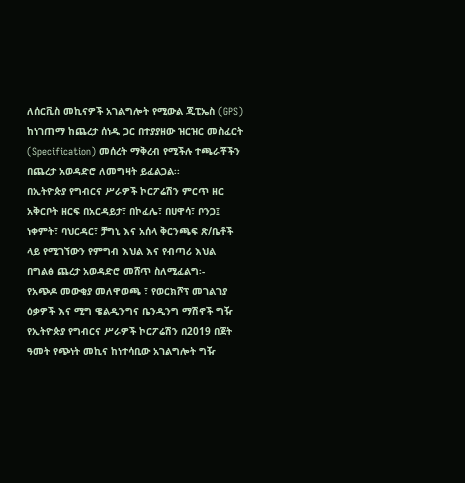ለሰርቪስ መኪናዎች አገልግሎት የሚውል ጂፒኤስ (GPS) ከነገጠማ ከጨረታ ሰነዱ ጋር በተያያዘው ዝርዝር መስፈርት (Specification) መሰረት ማቅረብ የሚችሉ ተጫራቾችን በጨረታ አወዳድሮ ለመግዛት ይፈልጋል፡፡
በኢትዮጵያ የግብርና ሥራዎች ኮርፖሬሽን ምርጥ ዘር አቅርቦት ዘርፍ በአርዳይታ፣ በኮፈሌ፣ በሀዋሳ፣ ቦንጋ፤ ነቀምት፣ ባህርዳር፣ ቻግኒ እና አሰላ ቅርንጫፍ ጽ/ቤቶች ላይ የሚገኘውን የምግብ እህል እና የብጣሪ እህል በግልፅ ጨረታ አወዳድሮ መሸጥ ስለሚፈልግ፡-
የአጭዶ መውቂያ መለዋወጫ ፣ የወርክሾፕ መገልገያ ዕቃዎች እና ሚግ ዌልዲንግና ቤንዲንግ ማሽኖች ግዥ
የኢትዮጵያ የግብርና ሥራዎች ኮርፖሬሽን በ2019 በጀት ዓመት የጭነት መኪና ከነተሳቢው አገልግሎት ግዥ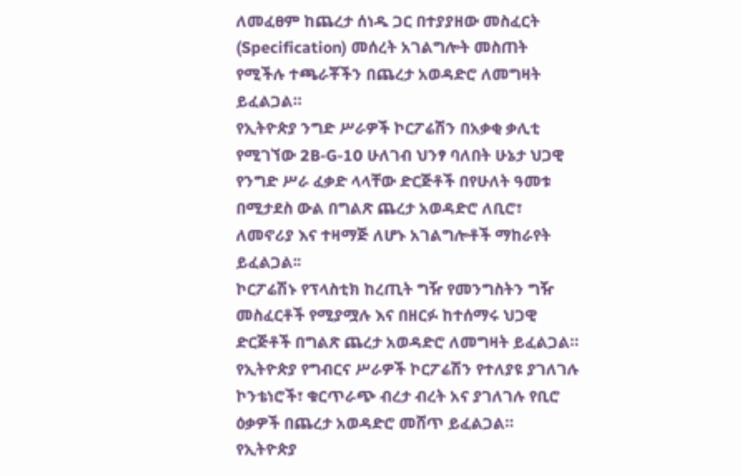ለመፈፀም ከጨረታ ሰነዱ ጋር በተያያዘው መስፈርት (Specification) መሰረት አገልግሎት መስጠት የሚችሉ ተጫራቾችን በጨረታ አወዳድሮ ለመግዛት ይፈልጋል።
የኢትዮጵያ ንግድ ሥራዎች ኮርፖሬሽን በአቃቂ ቃሊቲ የሚገኘው 2B-G-10 ሁለገብ ህንፃ ባለበት ሁኔታ ህጋዊ የንግድ ሥራ ፈቃድ ላላቸው ድርጅቶች በየሁለት ዓመቱ በሚታደስ ውል በግልጽ ጨረታ አወዳድሮ ለቢሮ፣ ለመኖሪያ እና ተዛማጅ ለሆኑ አገልግሎቶች ማከራየት ይፈልጋል፡፡
ኮርፖሬሽኑ የፕላስቲክ ከረጢት ግዥ የመንግስትን ግዥ መስፈርቶች የሚያሟሉ እና በዘርፉ ከተሰማሩ ህጋዊ ድርጅቶች በግልጽ ጨረታ አወዳድሮ ለመግዛት ይፈልጋል።
የኢትዮጵያ የግብርና ሥራዎች ኮርፖሬሽን የተለያዩ ያገለገሉ ኮንቴነሮች፣ ቁርጥራጭ ብረታ ብረት አና ያገለገሉ የቢሮ ዕቃዎች በጨረታ አወዳድሮ መሸጥ ይፈልጋል።
የኢትዮጵያ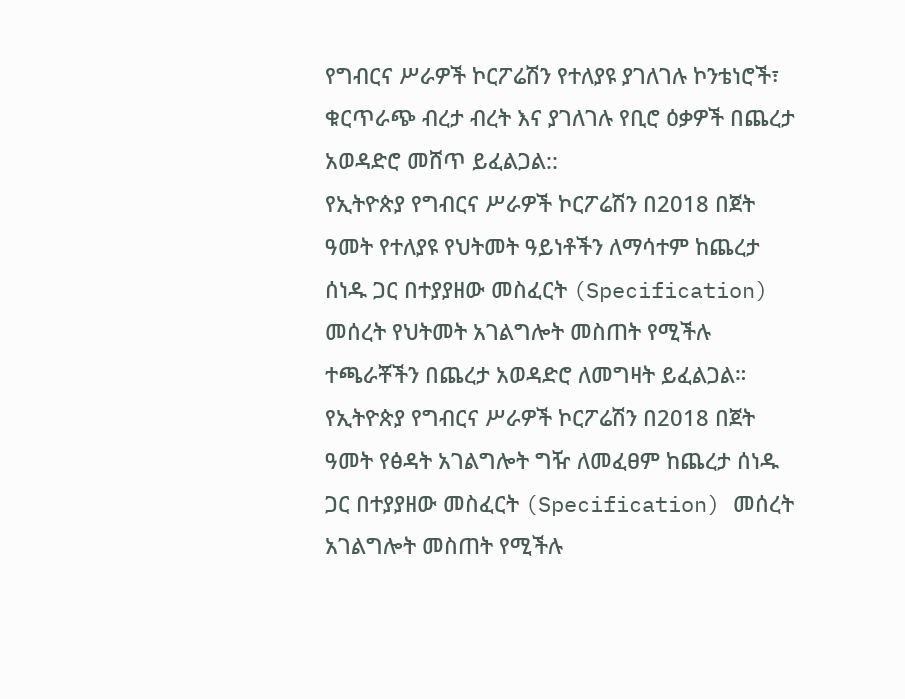የግብርና ሥራዎች ኮርፖሬሽን የተለያዩ ያገለገሉ ኮንቴነሮች፣ ቁርጥራጭ ብረታ ብረት እና ያገለገሉ የቢሮ ዕቃዎች በጨረታ አወዳድሮ መሸጥ ይፈልጋል::
የኢትዮጵያ የግብርና ሥራዎች ኮርፖሬሽን በ2018 በጀት ዓመት የተለያዩ የህትመት ዓይነቶችን ለማሳተም ከጨረታ ሰነዱ ጋር በተያያዘው መስፈርት (Specification) መሰረት የህትመት አገልግሎት መስጠት የሚችሉ ተጫራቾችን በጨረታ አወዳድሮ ለመግዛት ይፈልጋል።
የኢትዮጵያ የግብርና ሥራዎች ኮርፖሬሽን በ2018 በጀት ዓመት የፅዳት አገልግሎት ግዥ ለመፈፀም ከጨረታ ሰነዱ ጋር በተያያዘው መስፈርት (Specification) መሰረት አገልግሎት መስጠት የሚችሉ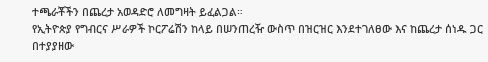ተጫራቾችን በጨረታ አወዳድሮ ለመግዛት ይፈልጋል።
የኢትዮጵያ የግብርና ሥራዎች ኮርፖሬሽን ከላይ በሠንጠረዥ ውስጥ በዝርዝር እንደተገለፀው እና ከጨረታ ሰነዱ ጋር በተያያዘው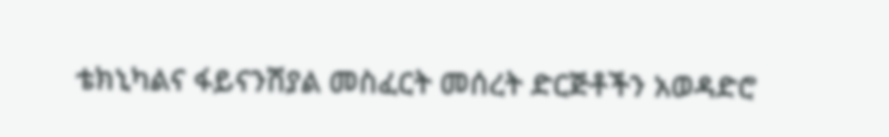ቴክኒካልና ፋይናንሽያል መስፈርት መሰረት ድርጅቶችን አወዳድሮ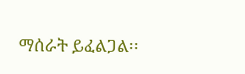ማሰራት ይፈልጋል፡፡